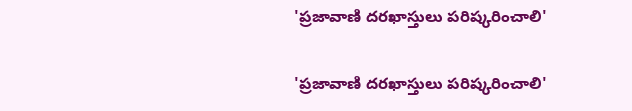'ప్రజావాణి దరఖాస్తులు పరిష్కరించాలి'

'ప్రజావాణి దరఖాస్తులు పరిష్కరించాలి'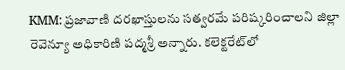KMM: ప్రజావాణి దరఖాస్తులను సత్వరమే పరిష్కరించాలని జిల్లా రెవెన్యూ అధికారిణి పద్మశ్రీ అన్నారు. కలెక్టరేట్‌లో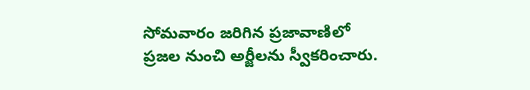సోమవారం జరిగిన ప్రజావాణిలో ప్రజల నుంచి అర్జీలను స్వీకరించారు.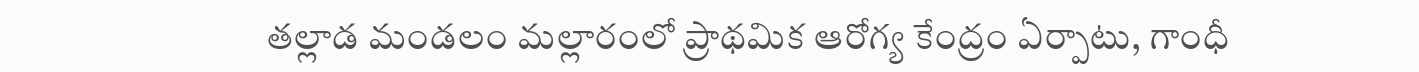తల్లాడ మండలం మల్లారంలో ప్రాథమిక ఆరోగ్య కేంద్రం ఏర్పాటు, గాంధీ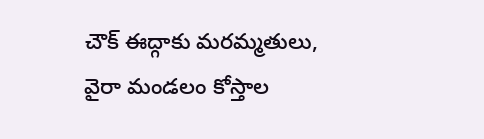చౌక్ ఈద్గాకు మరమ్మతులు, వైరా మండలం కోస్తాల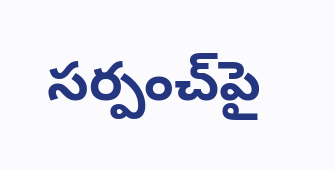సర్పంచ్‌పై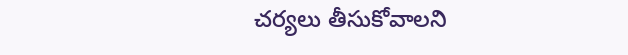చర్యలు తీసుకోవాలని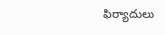ఫిర్యాదులు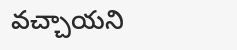వచ్చాయని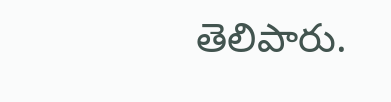తెలిపారు.